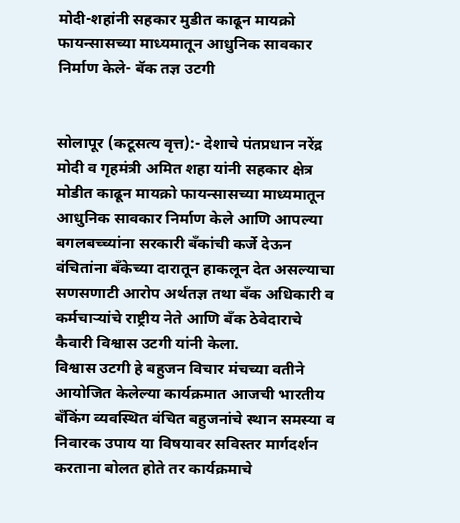मोदी-शहांनी सहकार मुडीत काढून मायक्रो फायन्सासच्या माध्यमातून आधुनिक सावकार निर्माण केले- बॅक तज्ञ उटगी


सोलापूर (कटूसत्य वृत्त):- देशाचे पंतप्रधान नरेंद्र मोदी व गृहमंत्री अमित शहा यांनी सहकार क्षेत्र मोडीत काढून मायक्रो फायन्सासच्या माध्यमातून आधुनिक सावकार निर्माण केले आणि आपल्या बगलबच्च्यांना सरकारी बँकांची कर्जे देऊन वंचितांना बँकेच्या दारातून हाकलून देत असल्याचा सणसणाटी आरोप अर्थतज्ञ तथा बँक अधिकारी व कर्मचाऱ्यांचे राष्ट्रीय नेते आणि बँक ठेवेदाराचे कैवारी विश्वास उटगी यांनी केला.
विश्वास उटगी हे बहुजन विचार मंचच्या वतीने आयोजित केलेल्या कार्यक्रमात आजची भारतीय बँकिंग व्यवस्थित वंचित बहुजनांचे स्थान समस्या व निवारक उपाय या विषयावर सविस्तर मार्गदर्शन करताना बोलत होते तर कार्यक्रमाचे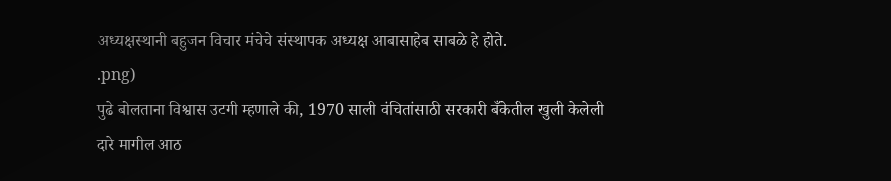अध्यक्षस्थानी बहुजन विचार मंचेचे संस्थापक अध्यक्ष आबासाहेब साबळे हे होते.
.png)
पुढे बोलताना विश्वास उटगी म्हणाले की, 1970 साली वंचितांसाठी सरकारी बँकेतील खुली केलेली दारे मागील आठ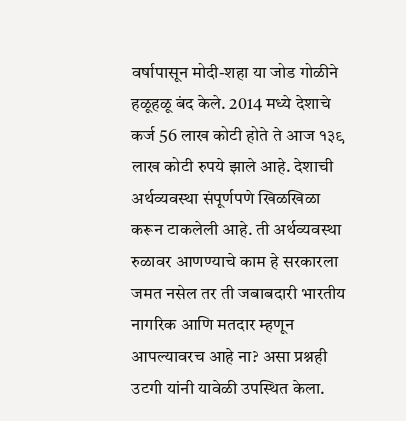वर्षापासून मोदी-शहा या जोड गोळीने हळूहळू बंद केले. 2014 मध्ये देशाचे कर्ज 56 लाख कोटी होते ते आज १३९ लाख कोटी रुपये झाले आहे. देशाची अर्थव्यवस्था संपूर्णपणे खिळखिळा करून टाकलेली आहे. ती अर्थव्यवस्था रुळावर आणण्याचे काम हे सरकारला जमत नसेल तर ती जबाबदारी भारतीय नागरिक आणि मतदार म्हणून आपल्यावरच आहे ना? असा प्रश्नही उटगी यांनी यावेळी उपस्थित केला.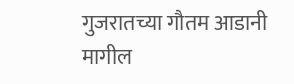गुजरातच्या गौतम आडानी मागील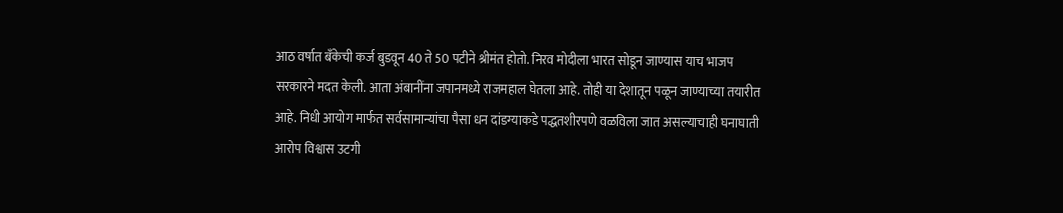आठ वर्षात बँकेची कर्ज बुडवून 40 ते 50 पटीने श्रीमंत होतो. निरव मोदीला भारत सोडून जाण्यास याच भाजप सरकारने मदत केली. आता अंबानींना जपानमध्ये राजमहाल घेतला आहे. तोही या देशातून पळून जाण्याच्या तयारीत आहे. निधी आयोग मार्फत सर्वसामान्यांचा पैसा धन दांडग्याकडे पद्धतशीरपणे वळविला जात असल्याचाही घनाघाती आरोप विश्वास उटगी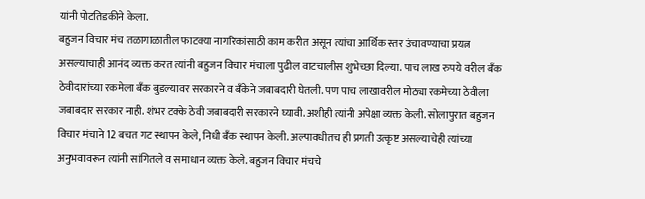यांनी पोटतिडकीने केला.
बहुजन विचार मंच तळागाळातील फाटक्या नागरिकांसाठी काम करीत असून त्यांचा आर्थिक स्तर उंचावण्याचा प्रयत्न असल्याचाही आनंद व्यक्त करत त्यांनी बहुजन विचार मंचाला पुढील वाटचालीस शुभेच्छा दिल्या. पाच लाख रुपये वरील बँक ठेवीदारांच्या रकमेला बँक बुडल्यावर सरकारने व बँकेने जबाबदारी घेतली. पण पाच लाखावरील मोठ्या रकमेच्या ठेवीला जबाबदार सरकार नाही. शंभर टक्के ठेवी जबाबदारी सरकारने घ्यावी. अशीही त्यांनी अपेक्षा व्यक्त केली. सोलापुरात बहुजन विचार मंचाने 12 बचत गट स्थापन केले, निधी बँक स्थापन केली. अल्पावधीतच ही प्रगती उत्कृष्ट असल्याचेही त्यांच्या अनुभवावरून त्यांनी सांगितले व समाधान व्यक्त केले. बहुजन विचार मंचचे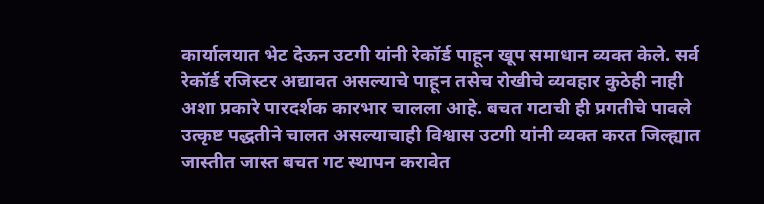कार्यालयात भेट देऊन उटगी यांनी रेकॉर्ड पाहून खूप समाधान व्यक्त केले. सर्व रेकॉर्ड रजिस्टर अद्यावत असल्याचे पाहून तसेच रोखीचे व्यवहार कुठेही नाही अशा प्रकारे पारदर्शक कारभार चालला आहे. बचत गटाची ही प्रगतीचे पावले उत्कृष्ट पद्धतीने चालत असल्याचाही विश्वास उटगी यांनी व्यक्त करत जिल्ह्यात जास्तीत जास्त बचत गट स्थापन करावेत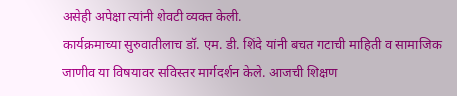असेही अपेक्षा त्यांनी शेवटी व्यक्त केली.
कार्यक्रमाच्या सुरुवातीलाच डॉ. एम. डी. शिंदे यांनी बचत गटाची माहिती व सामाजिक जाणीव या विषयावर सविस्तर मार्गदर्शन केले. आजची शिक्षण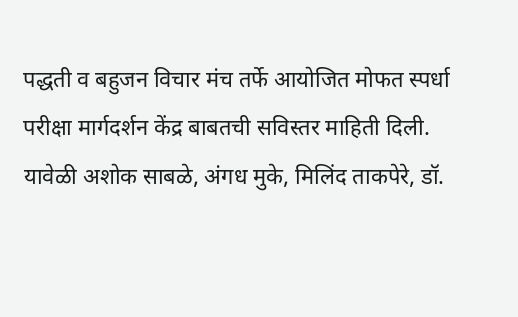पद्धती व बहुजन विचार मंच तर्फे आयोजित मोफत स्पर्धा परीक्षा मार्गदर्शन केंद्र बाबतची सविस्तर माहिती दिली.
यावेळी अशोक साबळे, अंगध मुके, मिलिंद ताकपेरे, डॉ.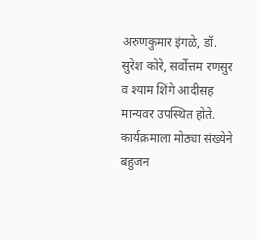अरुणकुमार इंगळे, डॉ. सुरेश कोरे, सर्वोत्तम रणसुर व श्याम शिंगे आदीसह मान्यवर उपस्थित होते. कार्यक्रमाला मोठ्या संख्येने बहुजन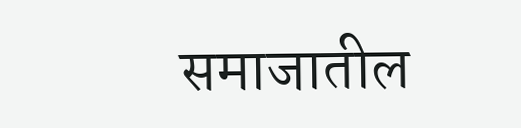समाजातील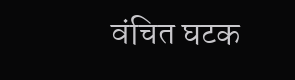वंचित घटक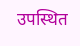उपस्थित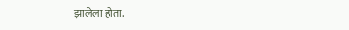झालेला होता.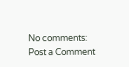No comments:
Post a Comment